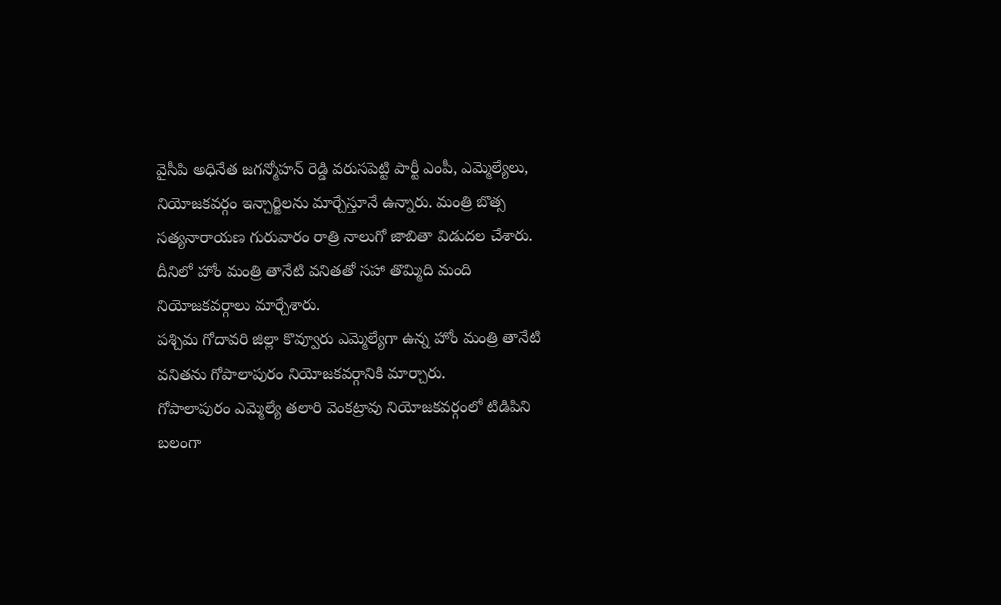వైసీపి అధినేత జగన్మోహన్ రెడ్డి వరుసపెట్టి పార్టీ ఎంపీ, ఎమ్మెల్యేలు, నియోజకవర్గం ఇన్చార్జిలను మార్చేస్తూనే ఉన్నారు. మంత్రి బొత్స సత్యనారాయణ గురువారం రాత్రి నాలుగో జాబితా విడుదల చేశారు. దీనిలో హోం మంత్రి తానేటి వనితతో సహా తొమ్మిది మంది నియోజకవర్గాలు మార్చేశారు.
పశ్చిమ గోదావరి జిల్లా కొవ్వూరు ఎమ్మెల్యేగా ఉన్న హోం మంత్రి తానేటి వనితను గోపాలాపురం నియోజకవర్గానికి మార్చారు.
గోపాలాపురం ఎమ్మెల్యే తలారి వెంకట్రావు నియోజకవర్గంలో టిడిపిని బలంగా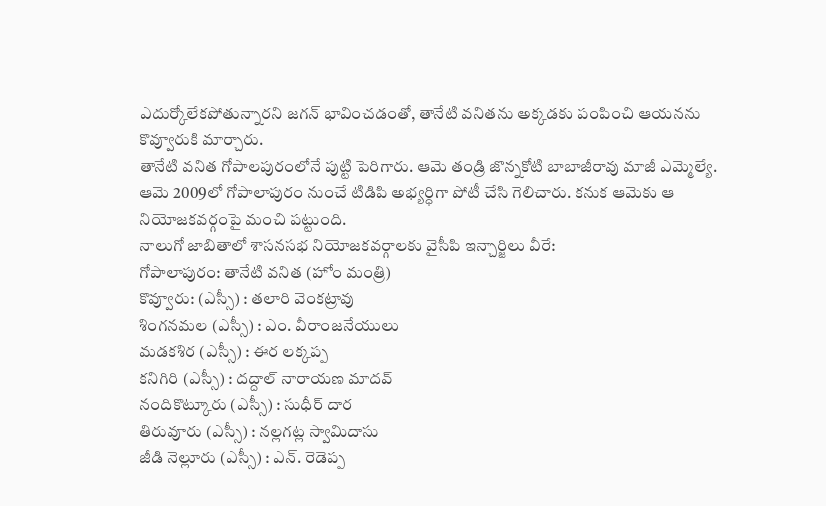ఎదుర్కోలేకపోతున్నారని జగన్ భావించడంతో, తానేటి వనితను అక్కడకు పంపించి ఆయనను కొవ్వూరుకి మార్చారు.
తానేటి వనిత గోపాలపురంలోనే పుట్టి పెరిగారు. ఆమె తండ్రి జొన్నకోటి బాబాజీరావు మాజీ ఎమ్మెల్యే. ఆమె 2009లో గోపాలాపురం నుంచే టిడిపి అభ్యర్ధిగా పోటీ చేసి గెలిచారు. కనుక ఆమెకు ఆ నియోజకవర్గంపై మంచి పట్టుంది.
నాలుగో జాబితాలో శాసనసభ నియోజకవర్గాలకు వైసీపి ఇన్చార్జిలు వీరే:
గోపాలాపురం: తానేటి వనిత (హోం మంత్రి)
కొవ్వూరు: (ఎస్సీ) : తలారి వెంకట్రావు
శింగనమల (ఎస్సీ) : ఎం. వీరాంజనేయులు
మడకశిర (ఎస్సీ) : ఈర లక్కప్ప
కనిగిరి (ఎస్సీ) : దద్దాల్ నారాయణ మాదవ్
నందికొట్కూరు (ఎస్సీ) : సుధీర్ దార
తిరువూరు (ఎస్సీ) : నల్లగట్ల స్వామిదాసు
జీడి నెల్లూరు (ఎస్సీ) : ఎన్. రెడెప్ప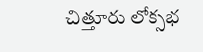చిత్తూరు లోక్సభ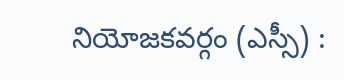నియోజకవర్గం (ఎస్సీ) :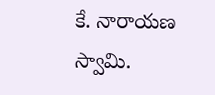కే. నారాయణ స్వామి.